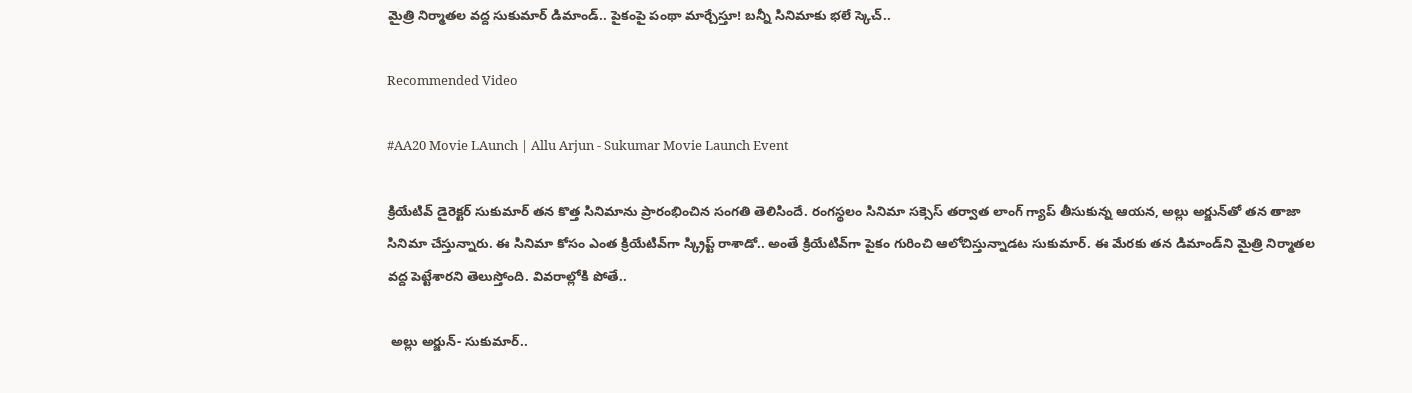మైత్రి నిర్మాతల వద్ద సుకుమార్ డిమాండ్.. పైకంపై పంథా మార్చేస్తూ! బన్నీ సినిమాకు భలే స్కెచ్..

Recommended Video

#AA20 Movie LAunch | Allu Arjun - Sukumar Movie Launch Event

క్రియేటివ్ డైరెక్టర్ సుకుమార్ తన కొత్త సినిమాను ప్రారంభించిన సంగతి తెలిసిందే. రంగస్థలం సినిమా సక్సెస్ తర్వాత లాంగ్ గ్యాప్ తీసుకున్న ఆయన, అల్లు అర్జున్‌తో తన తాజా సినిమా చేస్తున్నారు. ఈ సినిమా కోసం ఎంత క్రియేటివ్‌గా స్క్రిప్ట్ రాశాడో.. అంతే క్రియేటివ్‌గా పైకం గురించి ఆలోచిస్తున్నాడట సుకుమార్. ఈ మేరకు తన డిమాండ్‌ని మైత్రి నిర్మాతల వద్ద పెట్టేశారని తెలుస్తోంది. వివరాల్లోకి పోతే..

 అల్లు అర్జున్- సుకుమార్..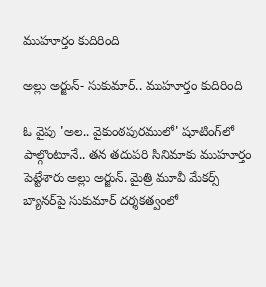ముహూర్తం కుదిరింది

అల్లు అర్జున్- సుకుమార్.. ముహూర్తం కుదిరింది

ఓ వైపు 'అల.. వైకుంఠపురములో' షూటింగ్‌లో పాల్గొంటూనే.. తన తదుపరి సినిమాకు ముహూర్తం పెట్టేశారు అల్లు అర్జున్. మైత్రి మూవీ మేకర్స్ బ్యానర్‌పై సుకుమార్ దర్శకత్వంలో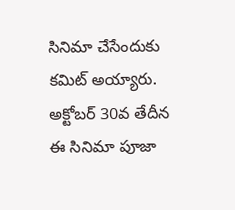సినిమా చేసేందుకు కమిట్ అయ్యారు. అక్టోబర్ 30వ తేదీన ఈ సినిమా పూజా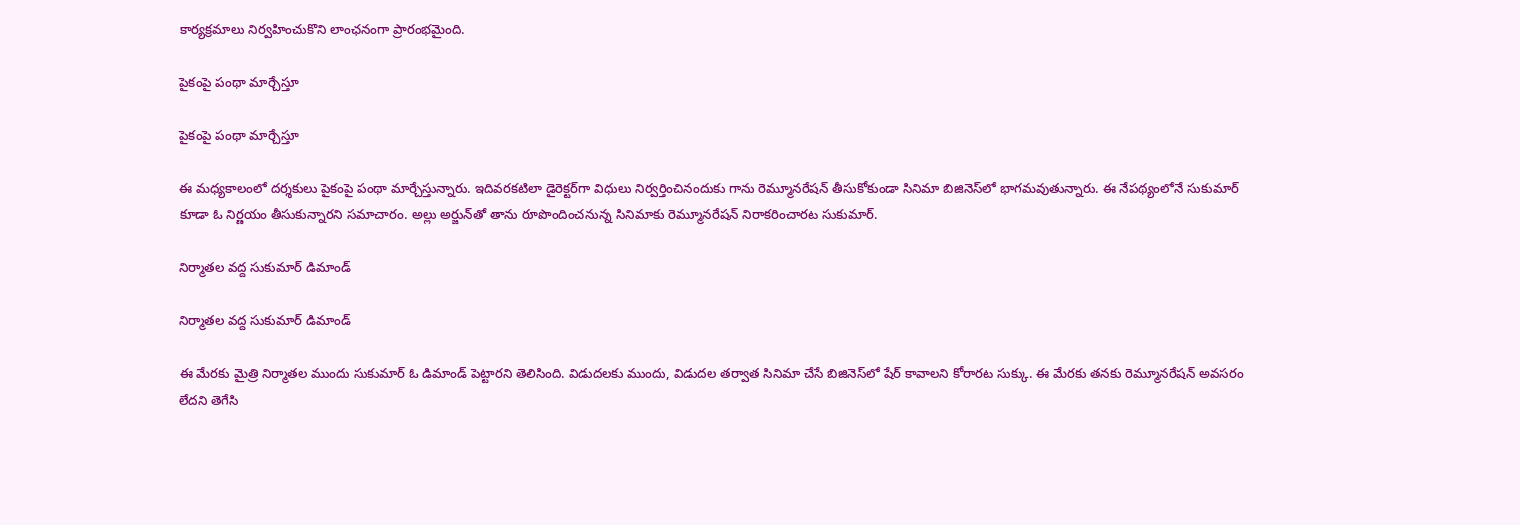కార్యక్రమాలు నిర్వహించుకొని లాంఛనంగా ప్రారంభమైంది.

పైకంపై పంథా మార్చేస్తూ

పైకంపై పంథా మార్చేస్తూ

ఈ మధ్యకాలంలో దర్శకులు పైకంపై పంథా మార్చేస్తున్నారు. ఇదివరకటిలా డైరెక్టర్‌గా విధులు నిర్వర్తించినందుకు గాను రెమ్మూనరేషన్ తీసుకోకుండా సినిమా బిజినెస్‌లో భాగమవుతున్నారు. ఈ నేపథ్యంలోనే సుకుమార్ కూడా ఓ నిర్ణయం తీసుకున్నారని సమాచారం. అల్లు అర్జున్‌తో తాను రూపొందించనున్న సినిమాకు రెమ్మూనరేషన్ నిరాకరించారట సుకుమార్.

నిర్మాతల వద్ద సుకుమార్ డిమాండ్

నిర్మాతల వద్ద సుకుమార్ డిమాండ్

ఈ మేరకు మైత్రి నిర్మాతల ముందు సుకుమార్ ఓ డిమాండ్ పెట్టారని తెలిసింది. విడుదలకు ముందు, విడుదల తర్వాత సినిమా చేసే బిజినెస్‌లో షేర్ కావాలని కోరారట సుక్కు. ఈ మేరకు తనకు రెమ్మూనరేషన్ అవసరం లేదని తెగేసి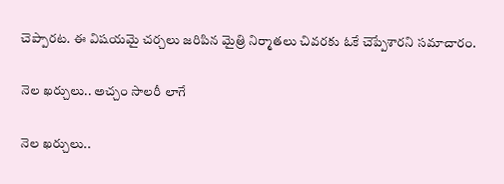చెప్పారట. ఈ విషయమై చర్చలు జరిపిన మైత్రి నిర్మాతలు చివరకు ఓకే చెప్పేశారని సమాచారం.

నెల ఖర్చులు.. అచ్చం సాలరీ లాగే

నెల ఖర్చులు..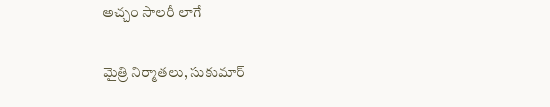అచ్చం సాలరీ లాగే

మైత్రి నిర్మాతలు, సుకుమార్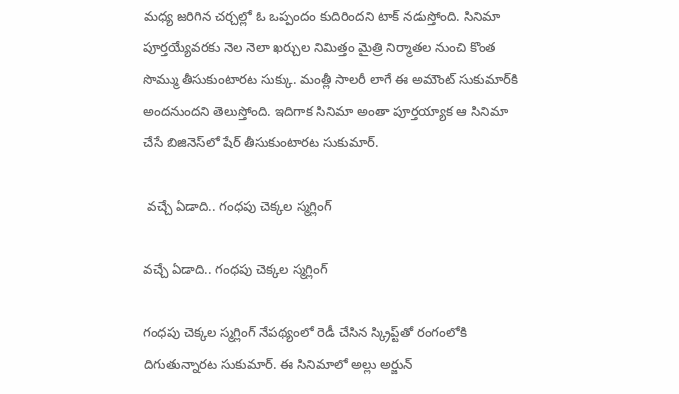మధ్య జరిగిన చర్చల్లో ఓ ఒప్పందం కుదిరిందని టాక్ నడుస్తోంది. సినిమా పూర్తయ్యేవరకు నెల నెలా ఖర్చుల నిమిత్తం మైత్రి నిర్మాతల నుంచి కొంత సొమ్ము తీసుకుంటారట సుక్కు. మంత్లీ సాలరీ లాగే ఈ అమౌంట్ సుకుమార్‌కి అందనుందని తెలుస్తోంది. ఇదిగాక సినిమా అంతా పూర్తయ్యాక ఆ సినిమా చేసే బిజినెస్‌లో షేర్ తీసుకుంటారట సుకుమార్.

 వచ్చే ఏడాది.. గంధపు చెక్కల స్మగ్లింగ్

వచ్చే ఏడాది.. గంధపు చెక్కల స్మగ్లింగ్

గంధపు చెక్కల స్మగ్లింగ్ నేపథ్యంలో రెడీ చేసిన స్క్రిప్ట్‌తో రంగంలోకి దిగుతున్నారట సుకుమార్. ఈ సినిమాలో అల్లు అర్జున్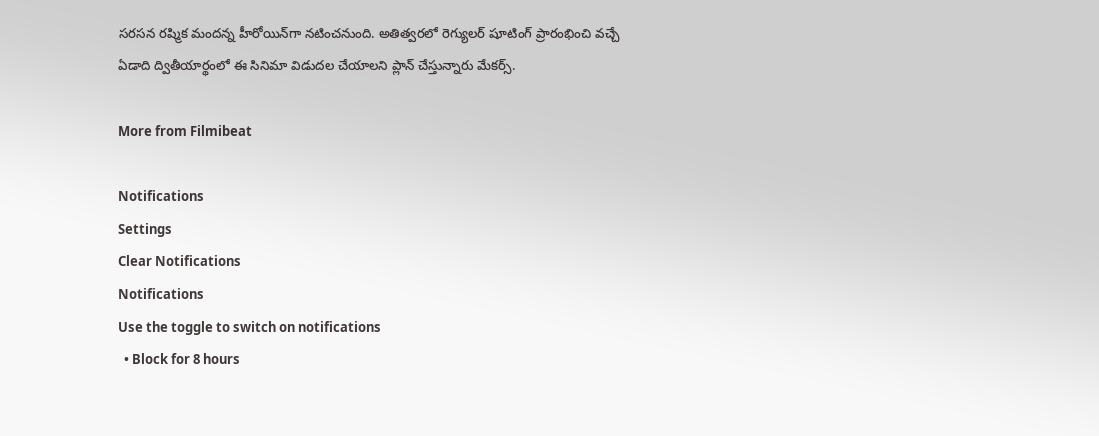సరసన రష్మిక మందన్న హీరోయిన్‌గా నటించనుంది. అతిత్వరలో రెగ్యులర్ షూటింగ్ ప్రారంభించి వచ్చే ఏడాది ద్వితీయార్థంలో ఈ సినిమా విడుదల చేయాలని ప్లాన్ చేస్తున్నారు మేకర్స్.

More from Filmibeat

Notifications
Settings
Clear Notifications
Notifications
Use the toggle to switch on notifications
  • Block for 8 hours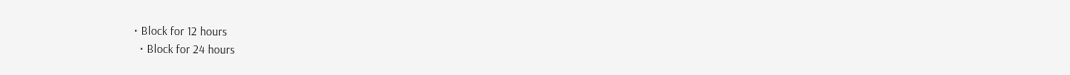• Block for 12 hours
  • Block for 24 hours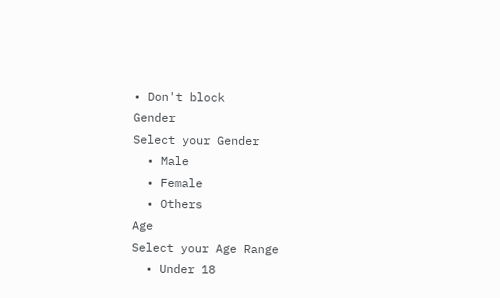• Don't block
Gender
Select your Gender
  • Male
  • Female
  • Others
Age
Select your Age Range
  • Under 18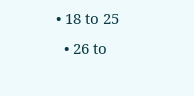• 18 to 25
  • 26 to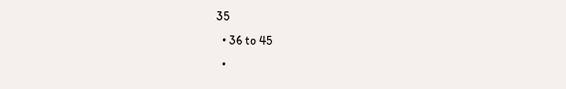35
  • 36 to 45
  •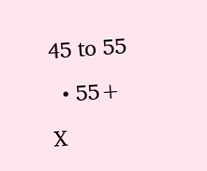45 to 55
  • 55+
X